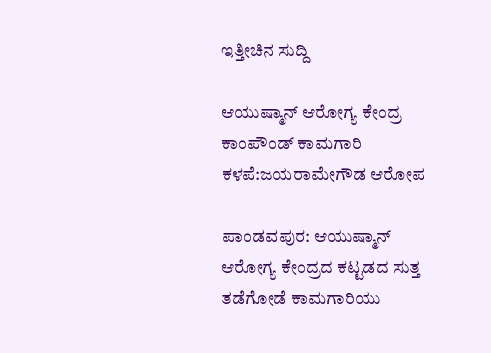ಇತ್ತೀಚಿನ ಸುದ್ದಿ

ಆಯುಷ್ಮಾನ್ ಆರೋಗ್ಯ ಕೇಂದ್ರ ಕಾಂಪೌಂಡ್ ಕಾಮಗಾರಿ ಕಳಪೆ:ಜಯರಾಮೇಗೌಡ ಆರೋಪ

ಪಾಂಡವಪುರ: ಆಯುಷ್ಮಾನ್ ಆರೋಗ್ಯ ಕೇಂದ್ರದ ಕಟ್ಟಡದ ಸುತ್ತ ತಡೆಗೋಡೆ ಕಾಮಗಾರಿಯು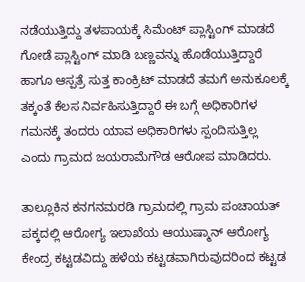ನಡೆಯುತ್ತಿದ್ದು ತಳಪಾಯಕ್ಕೆ ಸಿಮೆಂಟ್ ಪ್ಲಾಸ್ಟಿಂಗ್ ಮಾಡದೆ ಗೋಡೆ ಪ್ಲಾಸ್ಟಿಂಗ್ ಮಾಡಿ ಬಣ್ಣವನ್ನು ಹೊಡೆಯುತ್ತಿದ್ದಾರೆ ಹಾಗೂ ಆಸ್ಪತ್ರೆ ಸುತ್ತ ಕಾಂಕ್ರಿಟ್ ಮಾಡದೆ ತಮಗೆ ಅನುಕೂಲಕ್ಕೆ ತಕ್ಕಂತೆ ಕೆಲಸ ನಿರ್ವಹಿಸುತ್ತಿದ್ದಾರೆ ಈ ಬಗ್ಗೆ ಅಧಿಕಾರಿಗಳ ಗಮನಕ್ಕೆ ತಂದರು ಯಾವ ಅಧಿಕಾರಿಗಳು ಸ್ಪಂದಿಸುತ್ತಿಲ್ಲ ಎಂದು ಗ್ರಾಮದ ಜಯರಾಮೆಗೌಡ ಆರೋಪ ಮಾಡಿದರು.

ತಾಲ್ಲೂಕಿನ ಕನಗನಮರಡಿ ಗ್ರಾಮದಲ್ಲಿ ಗ್ರಾಮ ಪಂಚಾಯತ್ ಪಕ್ಕದಲ್ಲಿ ಆರೋಗ್ಯ ಇಲಾಖೆಯ ಆಯುಷ್ಮಾನ್ ಆರೋಗ್ಯ ಕೇಂದ್ರ ಕಟ್ಟಡವಿದ್ದು ಹಳೆಯ ಕಟ್ಟಡವಾಗಿರುವುದರಿಂದ ಕಟ್ಟಡ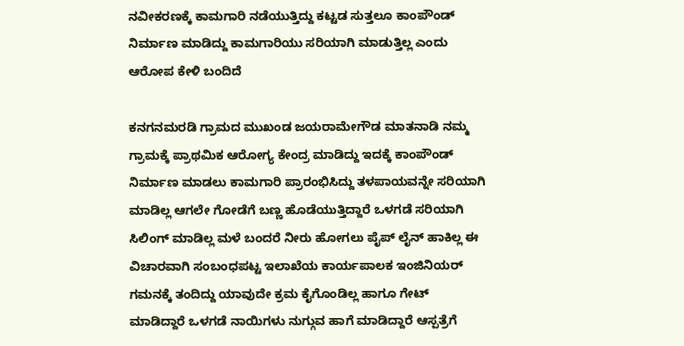ನವೀಕರಣಕ್ಕೆ ಕಾಮಗಾರಿ ನಡೆಯುತ್ತಿದ್ದು ಕಟ್ಟಡ ಸುತ್ತಲೂ ಕಾಂಪೌಂಡ್ ನಿರ್ಮಾಣ ಮಾಡಿದ್ದು ಕಾಮಗಾರಿಯು ಸರಿಯಾಗಿ ಮಾಡುತ್ತಿಲ್ಲ ಎಂದು ಆರೋಪ ಕೇಳಿ ಬಂದಿದೆ

ಕನಗನಮರಡಿ ಗ್ರಾಮದ ಮುಖಂಡ ಜಯರಾಮೇಗೌಡ ಮಾತನಾಡಿ ನಮ್ಮ ಗ್ರಾಮಕ್ಕೆ ಪ್ರಾಥಮಿಕ ಆರೋಗ್ಯ ಕೇಂದ್ರ ಮಾಡಿದ್ದು ಇದಕ್ಕೆ ಕಾಂಪೌಂಡ್ ನಿರ್ಮಾಣ ಮಾಡಲು ಕಾಮಗಾರಿ ಪ್ರಾರಂಭಿಸಿದ್ದು ತಳಪಾಯವನ್ನೇ ಸರಿಯಾಗಿ ಮಾಡಿಲ್ಲ ಆಗಲೇ ಗೋಡೆಗೆ ಬಣ್ಣ ಹೊಡೆಯುತ್ತಿದ್ದಾರೆ ಒಳಗಡೆ ಸರಿಯಾಗಿ ಸಿಲಿಂಗ್ ಮಾಡಿಲ್ಲ ಮಳೆ ಬಂದರೆ ನೀರು ಹೋಗಲು ಪೈಪ್ ಲೈನ್ ಹಾಕಿಲ್ಲ ಈ ವಿಚಾರವಾಗಿ ಸಂಬಂಧಪಟ್ಟ ಇಲಾಖೆಯ ಕಾರ್ಯಪಾಲಕ ಇಂಜಿನಿಯರ್ ಗಮನಕ್ಕೆ ತಂದಿದ್ದು ಯಾವುದೇ ಕ್ರಮ ಕೈಗೊಂಡಿಲ್ಲ ಹಾಗೂ ಗೇಟ್ ಮಾಡಿದ್ದಾರೆ ಒಳಗಡೆ ನಾಯಿಗಳು ನುಗ್ಗುವ ಹಾಗೆ ಮಾಡಿದ್ದಾರೆ ಆಸ್ಪತ್ರೆಗೆ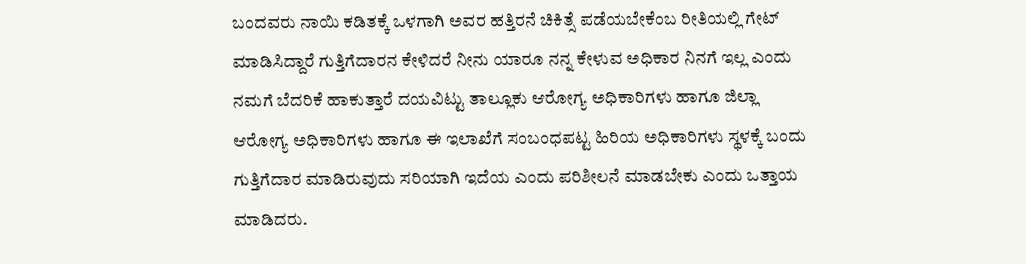ಬಂದವರು ನಾಯಿ ಕಡಿತಕ್ಕೆ ಒಳಗಾಗಿ ಅವರ ಹತ್ತಿರನೆ ಚಿಕಿತ್ಸೆ ಪಡೆಯಬೇಕೆಂಬ ರೀತಿಯಲ್ಲಿ ಗೇಟ್ ಮಾಡಿಸಿದ್ದಾರೆ ಗುತ್ತಿಗೆದಾರನ ಕೇಳಿದರೆ ನೀನು ಯಾರೂ ನನ್ನ ಕೇಳುವ ಅಧಿಕಾರ ನಿನಗೆ ಇಲ್ಲ ಎಂದು ನಮಗೆ ಬೆದರಿಕೆ ಹಾಕುತ್ತಾರೆ ದಯವಿಟ್ಟು ತಾಲ್ಲೂಕು ಆರೋಗ್ಯ ಅಧಿಕಾರಿಗಳು ಹಾಗೂ ಜಿಲ್ಲಾ ಆರೋಗ್ಯ ಅಧಿಕಾರಿಗಳು ಹಾಗೂ ಈ ಇಲಾಖೆಗೆ ಸಂಬಂಧಪಟ್ಟ ಹಿರಿಯ ಅಧಿಕಾರಿಗಳು ಸ್ಥಳಕ್ಕೆ ಬಂದು ಗುತ್ತಿಗೆದಾರ ಮಾಡಿರುವುದು ಸರಿಯಾಗಿ ಇದೆಯ ಎಂದು ಪರಿಶೀಲನೆ ಮಾಡಬೇಕು ಎಂದು ಒತ್ತಾಯ ಮಾಡಿದರು.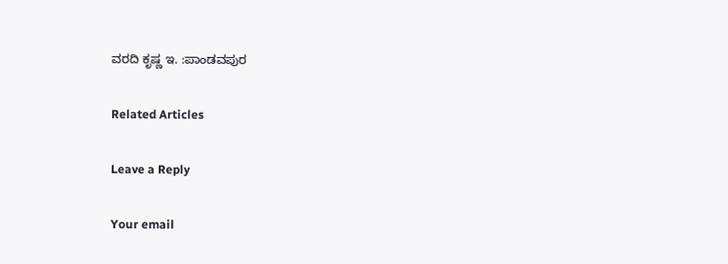ವರದಿ ಕೃಷ್ಣ ಇ. :ಪಾಂಡವಪುರ

Related Articles

Leave a Reply

Your email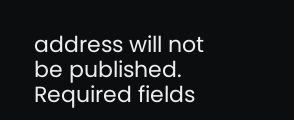address will not be published. Required fields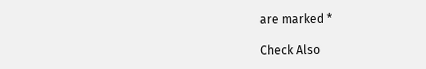are marked *

Check Also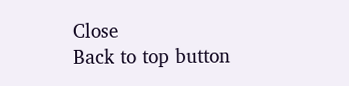Close
Back to top button